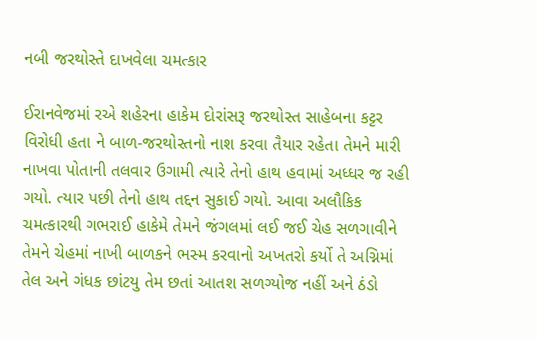નબી જરથોસ્તે દાખવેલા ચમત્કાર

ઈરાનવેજમાં રએ શહેરના હાકેમ દોરાંસરૂ જરથોસ્ત સાહેબના કટ્ટર વિરોધી હતા ને બાળ-જરથોસ્તનો નાશ કરવા તૈયાર રહેતા તેમને મારી નાખવા પોતાની તલવાર ઉગામી ત્યારે તેનો હાથ હવામાં અધ્ધર જ રહી ગયો. ત્યાર પછી તેનો હાથ તદ્દન સુકાઈ ગયો. આવા અલૌકિક ચમત્કારથી ગભરાઈ હાકેમે તેમને જંગલમાં લઈ જઈ ચેહ સળગાવીને તેમને ચેહમાં નાખી બાળકને ભસ્મ કરવાનો અખતરો કર્યો તે અગ્નિમાં તેલ અને ગંધક છાંટયુ તેમ છતાં આતશ સળગ્યોજ નહીં અને ઠંડો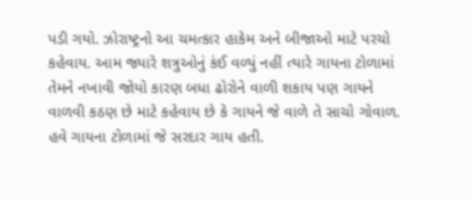પડી ગયો. ઝોરાષ્ટ્રનો આ ચમત્કાર હાકેમ અને બીજાઓ માટે પરચો કહેવાય. આમ જ્યારે શત્રુઓનું કંઈ વળ્યું નહીં ત્યારે ગાયના ટોળામાં તેમને નખાવી જોયો કારણ બધા ઢોરોને વાળી શકાય પણ ગાયને વાળવી કઠણ છે માટે કહેવાય છે કે ગાયને જે વાળે તે સાચો ગોવાળ. હવે ગાયના ટોળામાં જે સરદાર ગાય હતી.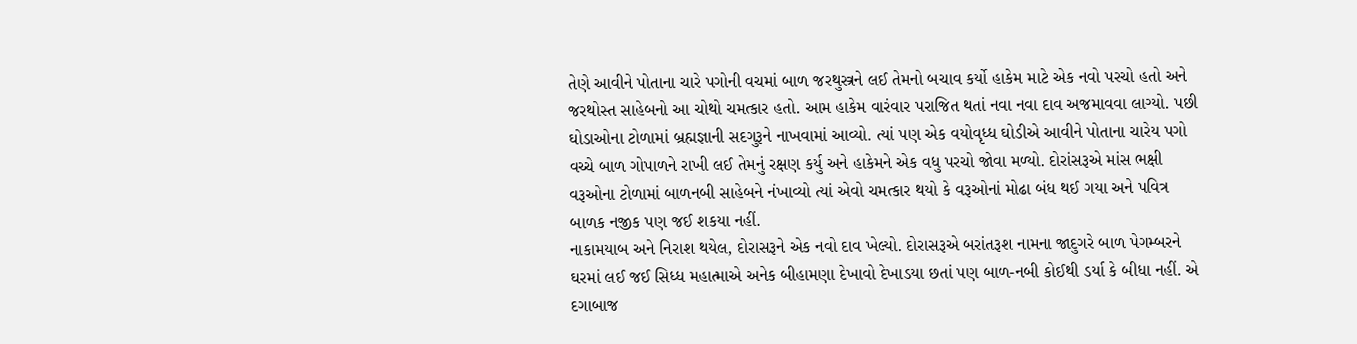તેણે આવીને પોતાના ચારે પગોની વચમાં બાળ જરથુસ્ત્રને લઈ તેમનો બચાવ કર્યો હાકેમ માટે એક નવો પરચો હતો અને જરથોસ્ત સાહેબનો આ ચોથો ચમત્કાર હતો. આમ હાકેમ વારંવાર પરાજિત થતાં નવા નવા દાવ અજમાવવા લાગ્યો. પછી ઘોડાઓના ટોળામાં બ્રહ્મજ્ઞાની સદગુરૂને નાખવામાં આવ્યો. ત્યાં પણ એક વયોવૃધ્ધ ઘોડીએ આવીને પોતાના ચારેય પગો વચ્ચે બાળ ગોપાળને રાખી લઈ તેમનું રક્ષણ કર્યુ અને હાકેમને એક વધુ પરચો જોવા મળ્યો. દોરાંસરૂએ માંસ ભક્ષી વરૂઓના ટોળામાં બાળનબી સાહેબને નંખાવ્યો ત્યાં એવો ચમત્કાર થયો કે વરૂઓનાં મોઢા બંધ થઈ ગયા અને પવિત્ર બાળક નજીક પણ જઈ શકયા નહીં.
નાકામયાબ અને નિરાશ થયેલ, દોરાસરૂને એક નવો દાવ ખેલ્યો. દોરાસરૂએ બરાંતરૂશ નામના જાદુગરે બાળ પેગમ્બરને ઘરમાં લઈ જઈ સિધ્ધ મહાત્માએ અનેક બીહામણા દેખાવો દેખાડયા છતાં પણ બાળ-નબી કોઈથી ડર્યા કે બીધા નહીં. એ દગાબાજ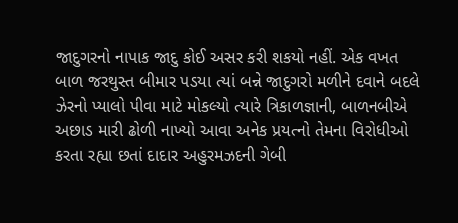જાદુગરનો નાપાક જાદુ કોઈ અસર કરી શકયો નહીં. એક વખત બાળ જરથુસ્ત બીમાર પડયા ત્યાં બન્ને જાદુગરો મળીને દવાને બદલે ઝેરનો પ્યાલો પીવા માટે મોકલ્યો ત્યારે ત્રિકાળજ્ઞાની, બાળનબીએ અછાડ મારી ઢોળી નાખ્યો આવા અનેક પ્રયત્નો તેમના વિરોધીઓ કરતા રહ્યા છતાં દાદાર અહુરમઝદની ગેબી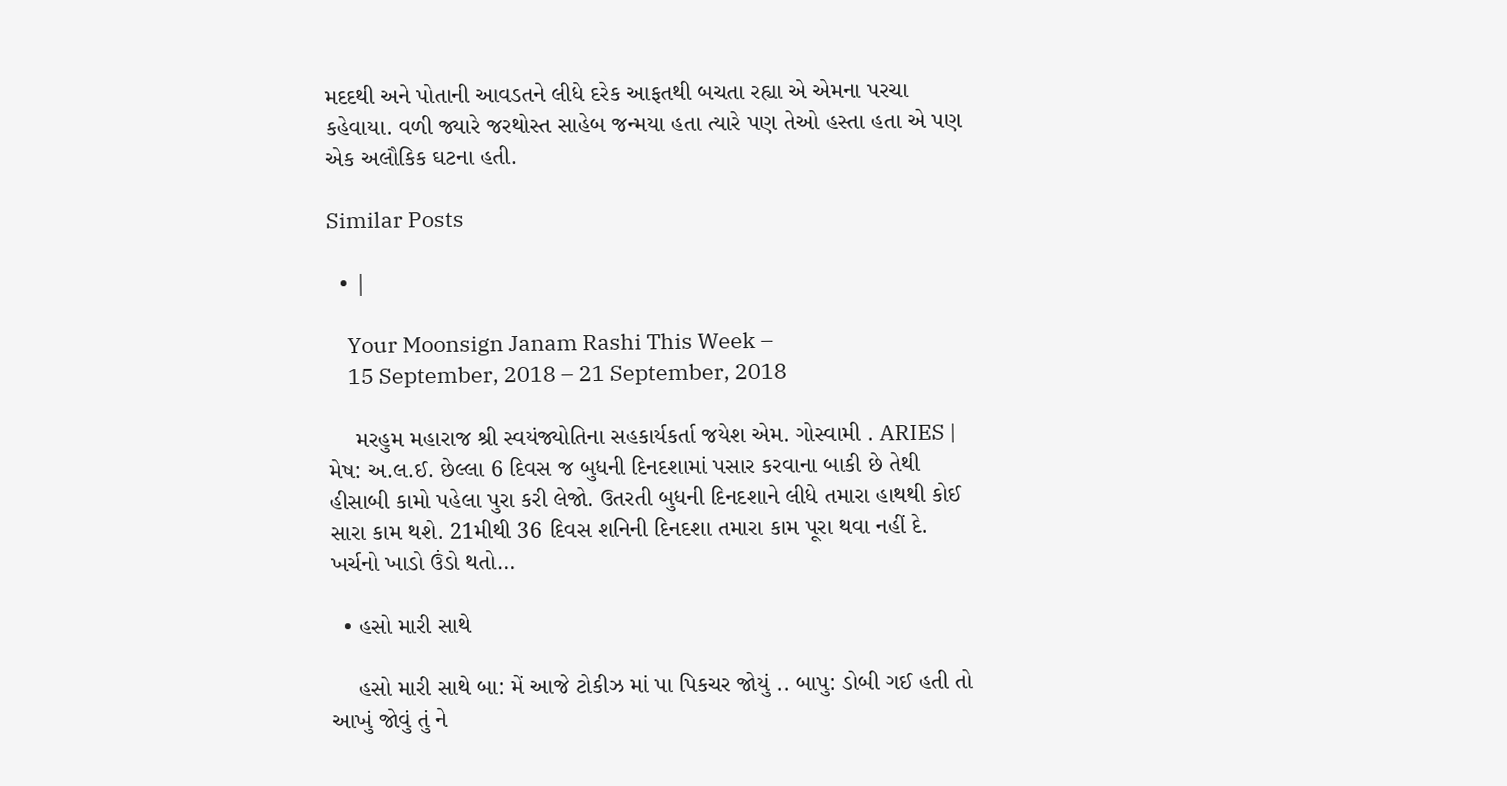મદદથી અને પોતાની આવડતને લીધે દરેક આફતથી બચતા રહ્યા એ એમના પરચા કહેવાયા. વળી જ્યારે જરથોસ્ત સાહેબ જન્મયા હતા ત્યારે પણ તેઓ હસ્તા હતા એ પણ એક અલૌકિક ઘટના હતી.

Similar Posts

  • |

    Your Moonsign Janam Rashi This Week –
    15 September, 2018 – 21 September, 2018

    મરહુમ મહારાજ શ્રી સ્વયંજ્યોતિના સહકાર્યકર્તા જયેશ એમ. ગોસ્વામી . ARIES | મેષ: અ.લ.ઈ. છેલ્લા 6 દિવસ જ બુધની દિનદશામાં પસાર કરવાના બાકી છે તેથી હીસાબી કામો પહેલા પુરા કરી લેજો. ઉતરતી બુધની દિનદશાને લીધે તમારા હાથથી કોઈ સારા કામ થશે. 21મીથી 36 દિવસ શનિની દિનદશા તમારા કામ પૂરા થવા નહીં દે. ખર્ચનો ખાડો ઉંડો થતો…

  • હસો મારી સાથે

    હસો મારી સાથે બા: મેં આજે ટોકીઝ માં પા પિકચર જોયું .. બાપુ: ડોબી ગઈ હતી તો આખું જોવું તું ને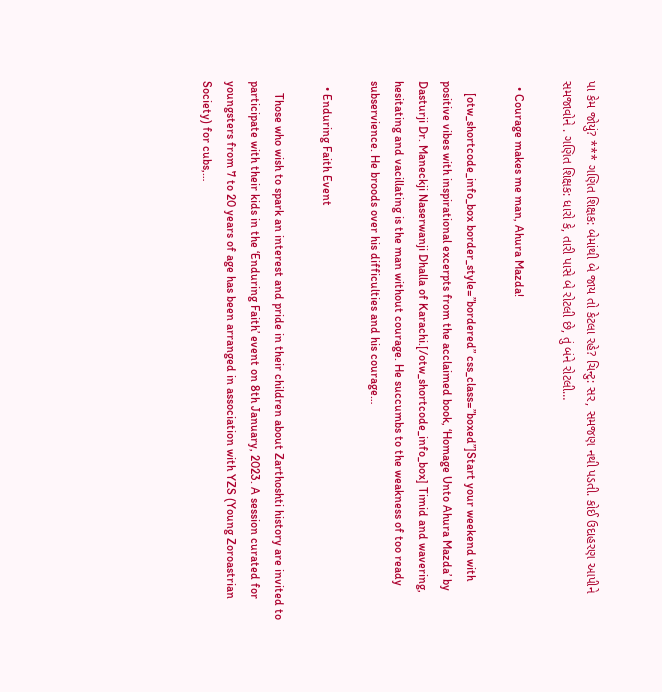પા કેમ જોયું? *** ગણિત શિક્ષક: બેમાંથી બે જાય તો કેટલા રહે? ચિન્ટુ: સર, સમજણ નથી પડતી. કોઈ ઉદાહરણ આપીને સમજાવોને . ગણિત શિક્ષક: ધારો કે, તારી પાસે બે રોટલી છે, તું બંને રોટલી…

  • Courage makes me man, Ahura Mazda!

    [otw_shortcode_info_box border_style=”bordered” css_class=”boxed”]Start your weekend with positive vibes with inspirational excerpts from the acclaimed book, ‘Homage Unto Ahura Mazda’ by Dasturji Dr. Maneckji Naserwanji Dhalla of Karachi.[/otw_shortcode_info_box] Timid and wavering, hesitating and vacillating is the man without courage. He succumbs to the weakness of too ready subservience. He broods over his difficulties and his courage…

  • Enduring Faith Event

    Those who wish to spark an interest and pride in their children about Zarthoshti history are invited to participate with their kids in the ‘Enduring Faith’ event on 8th January, 2023. A session curated for youngsters from 7 to 20 years of age has been arranged in association with YZS (Young Zoroastrian Society) for cubs,…